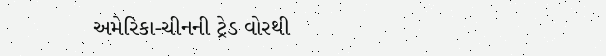અમેરિકા-ચીનની ટ્રેડ વોરથી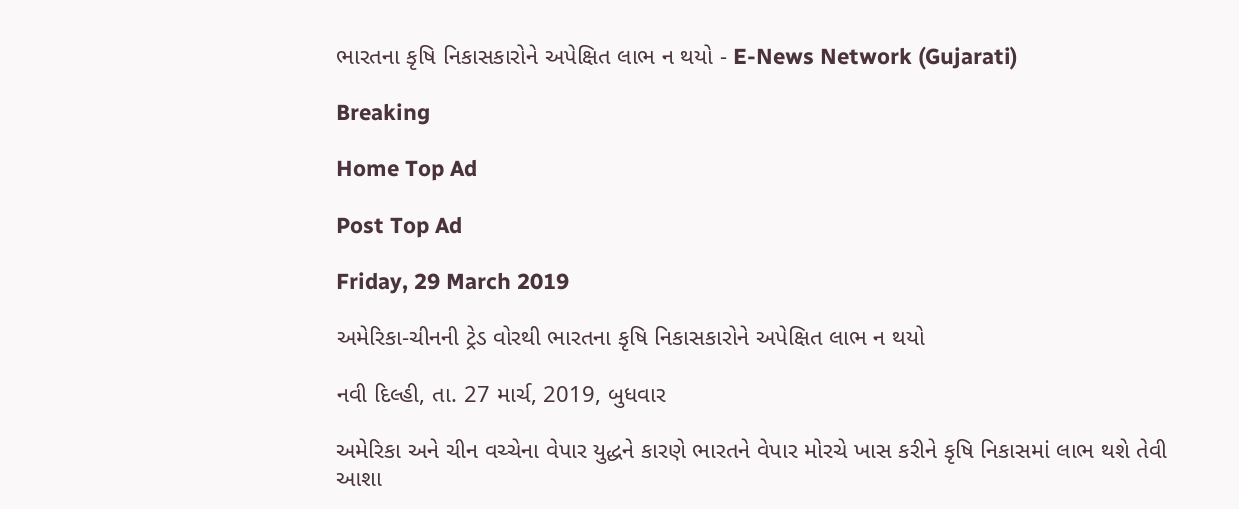ભારતના કૃષિ નિકાસકારોને અપેક્ષિત લાભ ન થયો - E-News Network (Gujarati)

Breaking

Home Top Ad

Post Top Ad

Friday, 29 March 2019

અમેરિકા-ચીનની ટ્રેડ વોરથી ભારતના કૃષિ નિકાસકારોને અપેક્ષિત લાભ ન થયો

નવી દિલ્હી, તા. 27 માર્ચ, 2019, બુધવાર

અમેરિકા અને ચીન વચ્ચેના વેપાર યુદ્ધને કારણે ભારતને વેપાર મોરચે ખાસ કરીને કૃષિ નિકાસમાં લાભ થશે તેવી આશા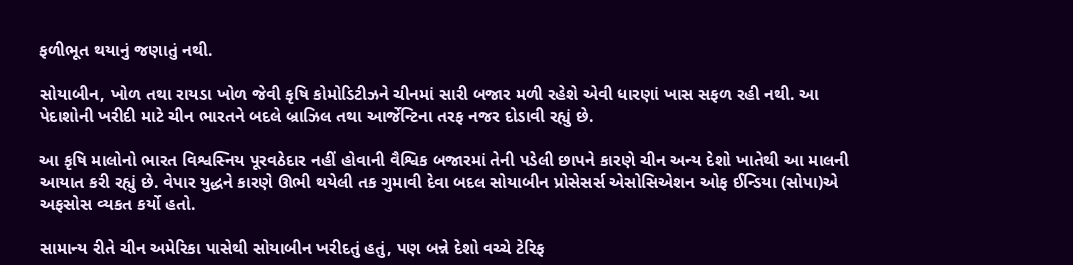ફળીભૂત થયાનું જણાતું નથી.

સોયાબીન, ખોળ તથા રાયડા ખોળ જેવી કૃષિ કોમોડિટીઝને ચીનમાં સારી બજાર મળી રહેશે એવી ધારણાં ખાસ સફળ રહી નથી. આ પેદાશોની ખરીદી માટે ચીન ભારતને બદલે બ્રાઝિલ તથા આર્જેન્ટિના તરફ નજર દોડાવી રહ્યું છે.

આ કૃષિ માલોનો ભારત વિશ્વસ્નિય પૂરવઠેદાર નહીં હોવાની વૈશ્વિક બજારમાં તેની પડેલી છાપને કારણે ચીન અન્ય દેશો ખાતેથી આ માલની આયાત કરી રહ્યું છે. વેપાર યુદ્ધને કારણે ઊભી થયેલી તક ગુમાવી દેવા બદલ સોયાબીન પ્રોસેસર્સ એસોસિએશન ઓફ ઈન્ડિયા (સોપા)એ અફસોસ વ્યકત કર્યો હતો.

સામાન્ય રીતે ચીન અમેરિકા પાસેથી સોયાબીન ખરીદતું હતું, પણ બન્ને દેશો વચ્ચે ટેરિફ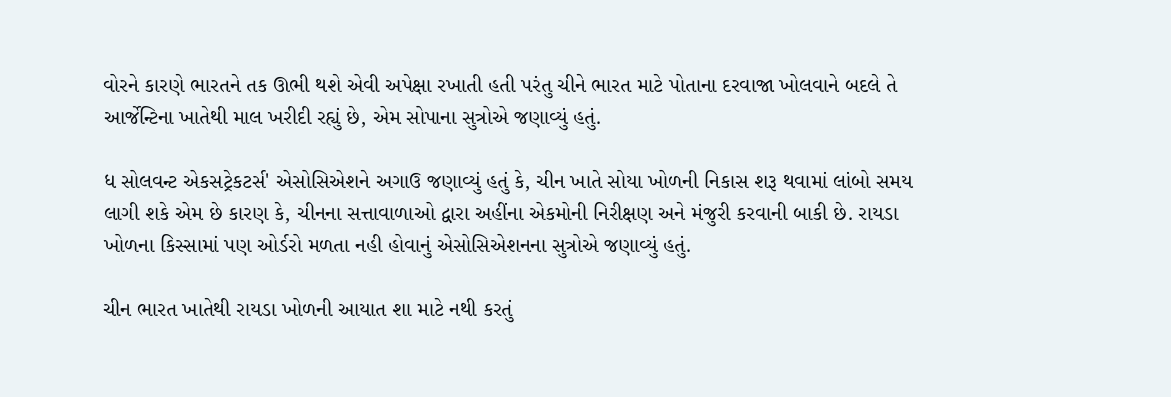વોરને કારણે ભારતને તક ઊભી થશે એવી અપેક્ષા રખાતી હતી પરંતુ ચીને ભારત માટે પોતાના દરવાજા ખોલવાને બદલે તે આર્જેન્ટિના ખાતેથી માલ ખરીદી રહ્યું છે, એમ સોપાના સુત્રોએ જણાવ્યું હતું.

ધ સોલવન્ટ એકસટ્રેકટર્સ' એસોસિએશને અગાઉ જણાવ્યું હતું કે, ચીન ખાતે સોયા ખોળની નિકાસ શરૂ થવામાં લાંબો સમય લાગી શકે એમ છે કારણ કે, ચીનના સત્તાવાળાઓ દ્વારા અહીંના એકમોની નિરીક્ષણ અને મંજુરી કરવાની બાકી છે. રાયડા ખોળના કિસ્સામાં પણ ઓર્ડરો મળતા નહી હોવાનું એસોસિએશનના સુત્રોએ જણાવ્યું હતું.

ચીન ભારત ખાતેથી રાયડા ખોળની આયાત શા માટે નથી કરતું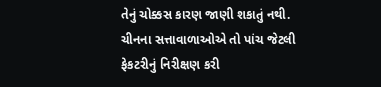તેનું ચોક્કસ કારણ જાણી શકાતું નથી. ચીનના સત્તાવાળાઓએ તો પાંચ જેટલી ફેકટરીનું નિરીક્ષણ કરી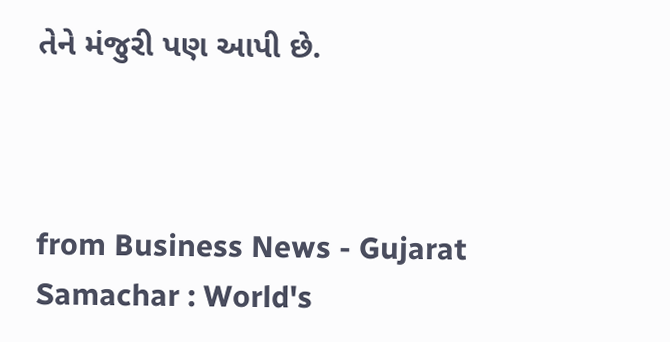તેને મંજુરી પણ આપી છે.



from Business News - Gujarat Samachar : World's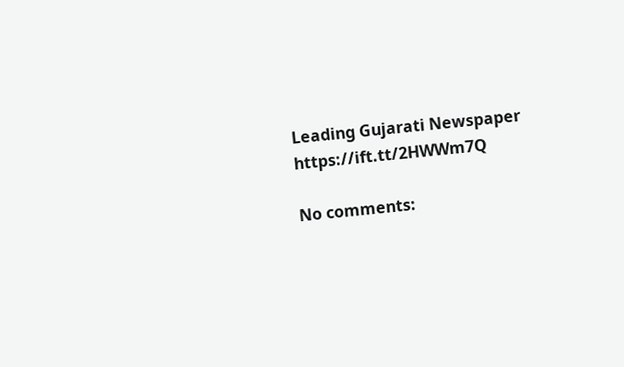Leading Gujarati Newspaper https://ift.tt/2HWWm7Q

No comments: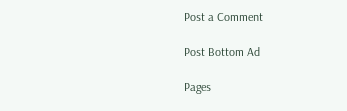Post a Comment

Post Bottom Ad

Pages